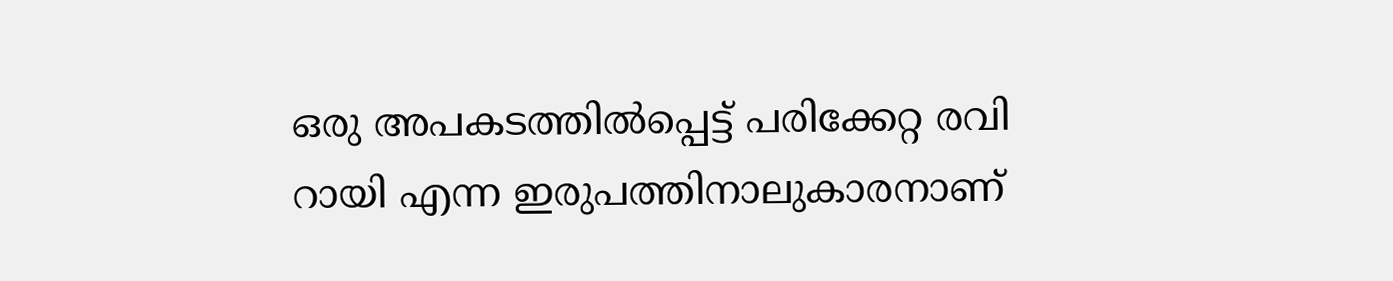ഒരു അപകടത്തില്‍പ്പെട്ട് പരിക്കേറ്റ രവി റായി എന്ന ഇരുപത്തിനാലുകാരനാണ്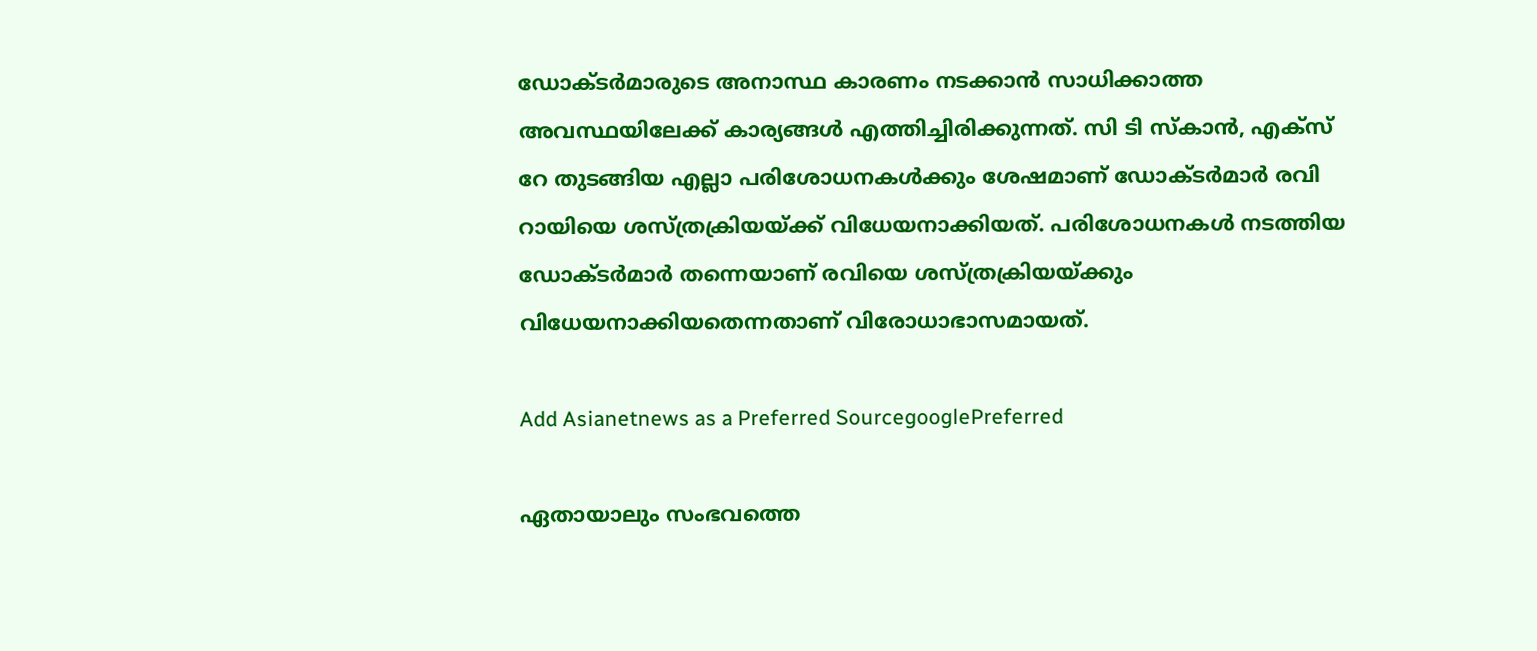ഡോക്‌ടര്‍മാരുടെ അനാസ്ഥ കാരണം നടക്കാന്‍ സാധിക്കാത്ത അവസ്ഥയിലേക്ക് കാര്യങ്ങള്‍ എത്തിച്ചിരിക്കുന്നത്. സി ടി സ്‌കാന്‍, എക്‌സ് റേ തുടങ്ങിയ എല്ലാ പരിശോധനകള്‍ക്കും ശേഷമാണ് ഡോക്‌ടര്‍മാര്‍ രവി റായിയെ ശസ്‌ത്രക്രിയയ്‌ക്ക് വിധേയനാക്കിയത്. പരിശോധനകള്‍ നടത്തിയ ഡോക്‌ടര്‍മാര്‍ തന്നെയാണ് രവിയെ ശസ്‌ത്രക്രിയയ്‌ക്കും വിധേയനാക്കിയതെന്നതാണ് വിരോധാഭാസമായത്.

Add Asianetnews as a Preferred SourcegooglePreferred

ഏതായാലും സംഭവത്തെ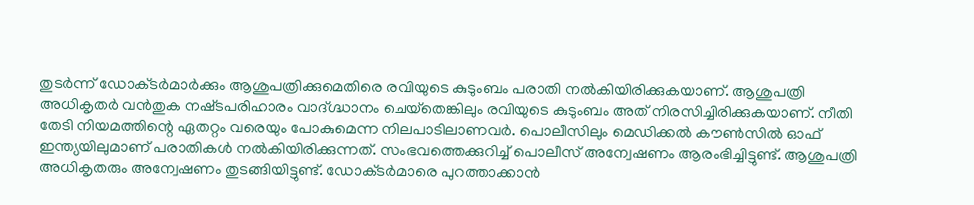തുടര്‍ന്ന് ഡോക്‌ടര്‍മാര്‍ക്കും ആശുപത്രിക്കുമെതിരെ രവിയുടെ കുടുംബം പരാതി നല്‍കിയിരിക്കുകയാണ്. ആശുപത്രി അധികൃതര്‍ വന്‍തുക നഷ്‌ടപരിഹാരം വാദ്ഗ്ദ്ധാനം ചെയ്‌തെങ്കിലും രവിയുടെ കുടുംബം അത് നിരസിച്ചിരിക്കുകയാണ്. നീതി തേടി നിയമത്തിന്റെ ഏതറ്റം വരെയും പോകുമെന്ന നിലപാടിലാണവര്‍. പൊലീസിലും മെഡിക്കല്‍ കൗണ്‍സില്‍ ഓഫ് ഇന്ത്യയിലുമാണ് പരാതികള്‍ നല്‍കിയിരിക്കുന്നത്. സംഭവത്തെക്കുറിച്ച് പൊലീസ് അന്വേഷണം ആരംഭിച്ചിട്ടുണ്ട്. ആശുപത്രി അധികൃതരും അന്വേഷണം തുടങ്ങിയിട്ടുണ്ട്. ഡോക്‌ടര്‍മാരെ പുറത്താക്കാന്‍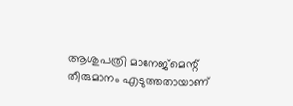ആശുപത്രി മാനേജ്മെന്റ് തീരുമാനം എടുത്തതായാണ്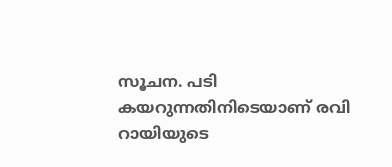സൂചന. പടി കയറുന്നതിനിടെയാണ് രവി റായിയുടെ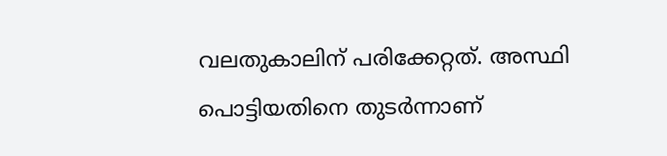വലതുകാലിന് പരിക്കേറ്റത്. അസ്ഥി പൊട്ടിയതിനെ തുടര്‍ന്നാണ്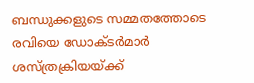ബന്ധുക്കളുടെ സമ്മതത്തോടെ രവിയെ ഡോക്‌ടര്‍മാര്‍ ശസ്‌ത്രക്രിയയ്‌ക്ക്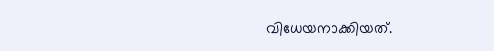വിധേയനാക്കിയത്.